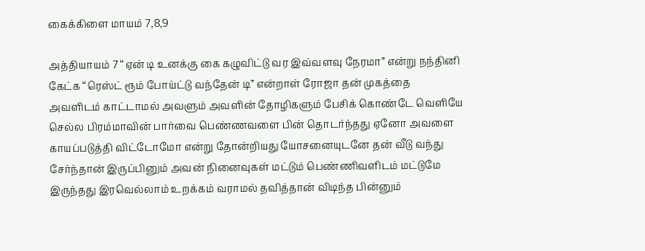கைக்கிளை மாயம் 7,8,9

அத்தியாயம் 7 “ஏன் டி உனக்கு கை கழுவிட்டு வர இவ்வளவு நேரமா” என்று நந்தினி கேட்க “ரெஸ்ட் ரூம் போய்ட்டு வந்தேன் டி” என்றாள் ரோஜா தன் முகத்தை அவளிடம் காட்டாமல் அவளும் அவளின் தோழிகளும் பேசிக் கொண்டே வெளியே செல்ல பிரம்மாவின் பார்வை பெண்ணவளை பின் தொடர்ந்தது ஏனோ அவளை காயப்படுத்தி விட்டோமோ என்று தோன்றியது யோசனையுடனே தன் வீடு வந்து சேர்ந்தான் இருப்பினும் அவன் நினைவுகள் மட்டும் பெண்ணிவளிடம் மட்டுமே இருந்தது இரவெல்லாம் உறக்கம் வராமல் தவித்தான் விடிந்த பின்னும்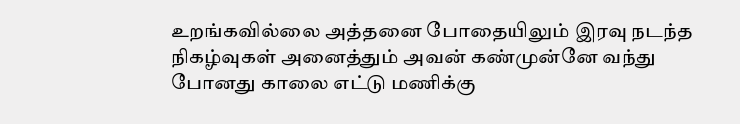உறங்கவில்லை அத்தனை போதையிலும் இரவு நடந்த நிகழ்வுகள் அனைத்தும் அவன் கண்முன்னே வந்து போனது காலை எட்டு மணிக்கு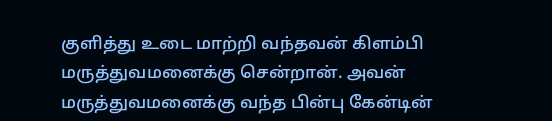குளித்து உடை மாற்றி வந்தவன் கிளம்பி மருத்துவமனைக்கு சென்றான். அவன் மருத்துவமனைக்கு வந்த பின்பு கேன்டின்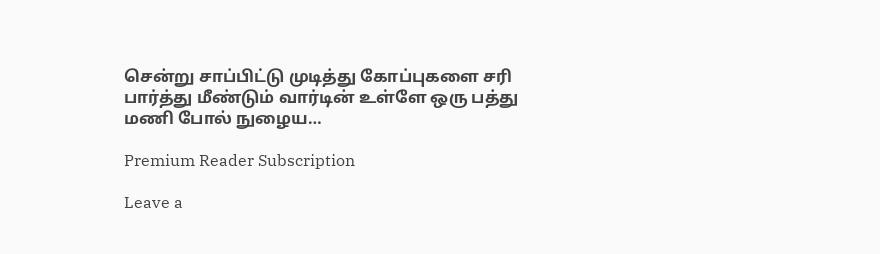சென்று சாப்பிட்டு முடித்து கோப்புகளை சரி பார்த்து மீண்டும் வார்டின் உள்ளே ஒரு பத்து மணி போல் நுழைய…

Premium Reader Subscription

Leave a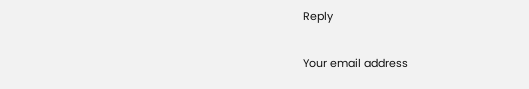Reply

Your email address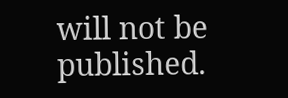will not be published.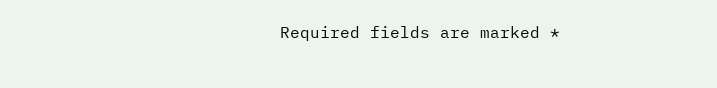Required fields are marked *